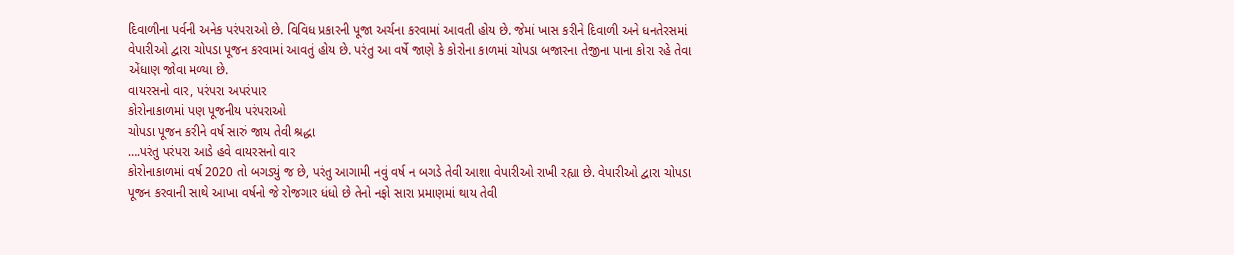દિવાળીના પર્વની અનેક પરંપરાઓ છે. વિવિધ પ્રકારની પૂજા અર્ચના કરવામાં આવતી હોય છે. જેમાં ખાસ કરીને દિવાળી અને ધનતેરસમાં વેપારીઓ દ્વારા ચોપડા પૂજન કરવામાં આવતું હોય છે. પરંતુ આ વર્ષે જાણે કે કોરોના કાળમાં ચોપડા બજારના તેજીના પાના કોરા રહે તેવા એંધાણ જોવા મળ્યા છે.
વાયરસનો વાર, પરંપરા અપરંપાર
કોરોનાકાળમાં પણ પૂજનીય પરંપરાઓ
ચોપડા પૂજન કરીને વર્ષ સારું જાય તેવી શ્રદ્ધા
….પરંતુ પરંપરા આડે હવે વાયરસનો વાર
કોરોનાકાળમાં વર્ષ 2020 તો બગડ્યું જ છે, પરંતુ આગામી નવું વર્ષ ન બગડે તેવી આશા વેપારીઓ રાખી રહ્યા છે. વેપારીઓ દ્વારા ચોપડા પૂજન કરવાની સાથે આખા વર્ષનો જે રોજગાર ધંધો છે તેનો નફો સારા પ્રમાણમાં થાય તેવી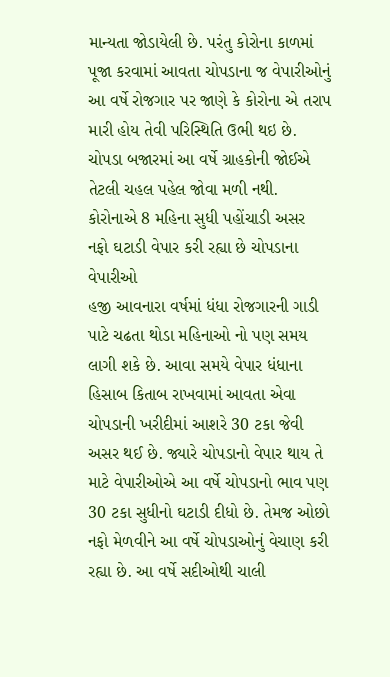માન્યતા જોડાયેલી છે. પરંતુ કોરોના કાળમાં પૂજા કરવામાં આવતા ચોપડાના જ વેપારીઓનું આ વર્ષે રોજગાર પર જાણે કે કોરોના એ તરાપ મારી હોય તેવી પરિસ્થિતિ ઉભી થઇ છે. ચોપડા બજારમાં આ વર્ષે ગ્રાહકોની જોઈએ તેટલી ચહલ પહેલ જોવા મળી નથી.
કોરોનાએ 8 મહિના સુધી પહોંચાડી અસર
નફો ઘટાડી વેપાર કરી રહ્યા છે ચોપડાના વેપારીઓ
હજી આવનારા વર્ષમાં ધંધા રોજગારની ગાડી પાટે ચઢતા થોડા મહિનાઓ નો પણ સમય લાગી શકે છે. આવા સમયે વેપાર ધંધાના હિસાબ કિતાબ રાખવામાં આવતા એવા ચોપડાની ખરીદીમાં આશરે 30 ટકા જેવી અસર થઈ છે. જ્યારે ચોપડાનો વેપાર થાય તે માટે વેપારીઓએ આ વર્ષે ચોપડાનો ભાવ પણ 30 ટકા સુધીનો ઘટાડી દીધો છે. તેમજ ઓછો નફો મેળવીને આ વર્ષે ચોપડાઓનું વેચાણ કરી રહ્યા છે. આ વર્ષે સદીઓથી ચાલી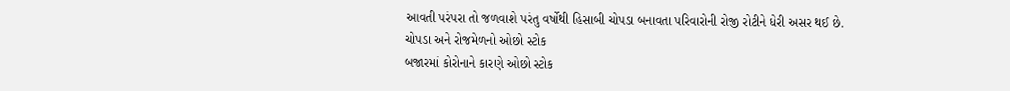આવતી પરંપરા તો જળવાશે પરંતુ વર્ષોથી હિસાબી ચોપડા બનાવતા પરિવારોની રોજી રોટીને ધેરી અસર થઈ છે.
ચોપડા અને રોજમેળનો ઓછો સ્ટોક
બજારમાં કોરોનાને કારણે ઓછો સ્ટોક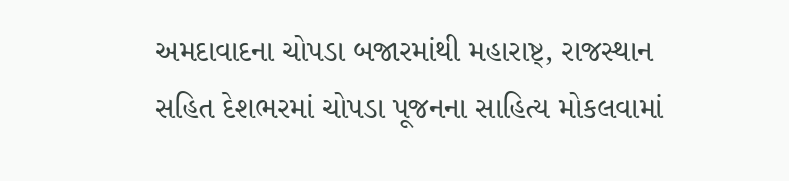અમદાવાદના ચોપડા બજારમાંથી મહારાષ્ટ્, રાજસ્થાન સહિત દેશભરમાં ચોપડા પૂજનના સાહિત્ય મોકલવામાં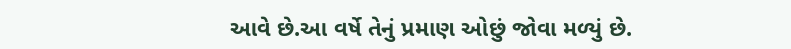આવે છે.આ વર્ષે તેનું પ્રમાણ ઓછું જોવા મળ્યું છે.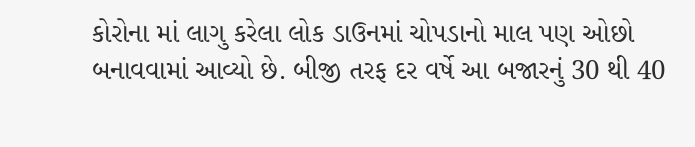કોરોના માં લાગુ કરેલા લોક ડાઉનમાં ચોપડાનો માલ પણ ઓછો બનાવવામાં આવ્યો છે. બીજી તરફ દર વર્ષે આ બજારનું 30 થી 40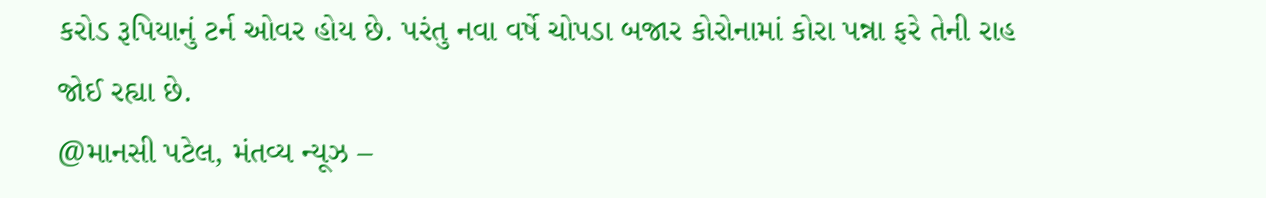કરોડ રૂપિયાનું ટર્ન ઓવર હોય છે. પરંતુ નવા વર્ષે ચોપડા બજાર કોરોનામાં કોરા પન્ના ફરે તેની રાહ જોઈ રહ્યા છે.
@માનસી પટેલ, મંતવ્ય ન્યૂઝ –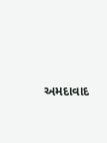અમદાવાદ